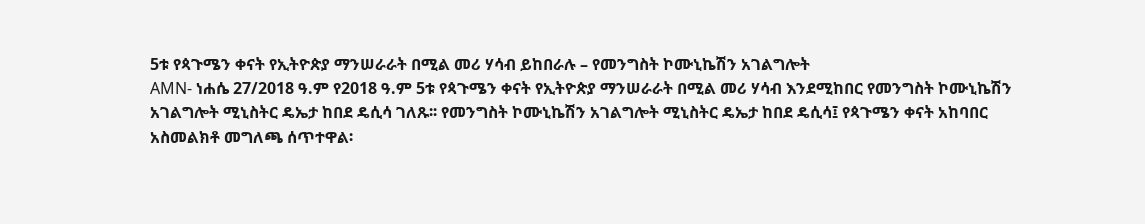5ቱ የጳጉሜን ቀናት የኢትዮጵያ ማንሠራራት በሚል መሪ ሃሳብ ይከበራሉ – የመንግስት ኮሙኒኬሽን አገልግሎት
AMN- ነሐሴ 27/2018 ዓ.ም የ2018 ዓ.ም 5ቱ የጳጉሜን ቀናት የኢትዮጵያ ማንሠራራት በሚል መሪ ሃሳብ እንደሚከበር የመንግስት ኮሙኒኬሽን አገልግሎት ሚኒስትር ዴኤታ ከበደ ዴሲሳ ገለጹ፡፡ የመንግስት ኮሙኒኬሽን አገልግሎት ሚኒስትር ዴኤታ ከበደ ዴሲሳ፤ የጳጉሜን ቀናት አከባበር አስመልክቶ መግለጫ ሰጥተዋል፡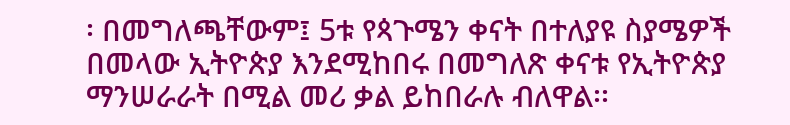፡ በመግለጫቸውም፤ 5ቱ የጳጉሜን ቀናት በተለያዩ ስያሜዎች በመላው ኢትዮጵያ እንደሚከበሩ በመግለጽ ቀናቱ የኢትዮጵያ ማንሠራራት በሚል መሪ ቃል ይከበራሉ ብለዋል፡፡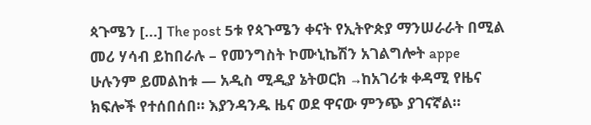ጳጉሜን […] The post 5ቱ የጳጉሜን ቀናት የኢትዮጵያ ማንሠራራት በሚል መሪ ሃሳብ ይከበራሉ – የመንግስት ኮሙኒኬሽን አገልግሎት appe
ሁሉንም ይመልከቱ — አዲስ ሚዲያ ኔትወርክ →ከአገሪቱ ቀዳሚ የዜና ክፍሎች የተሰበሰበ። እያንዳንዱ ዜና ወደ ዋናው ምንጭ ያገናኛል።